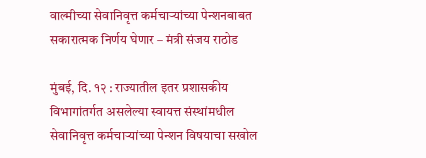वाल्मीच्या सेवानिवृत्त कर्मचाऱ्यांच्या पेन्शनबाबत सकारात्मक निर्णय घेणार – मंत्री संजय राठोड

मुंबई, दि. १२ : राज्यातील इतर प्रशासकीय विभागांतर्गत असलेल्या स्वायत्त संस्थांमधील सेवानिवृत्त कर्मचाऱ्यांच्या पेन्शन विषयाचा सखोल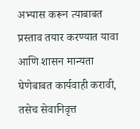अभ्यास करून त्याबाबत प्रस्ताव तयार करण्यात यावा आणि शासन मान्यता घेणेबाबत कार्यवाही करावी, तसेच सेवानिवृत्त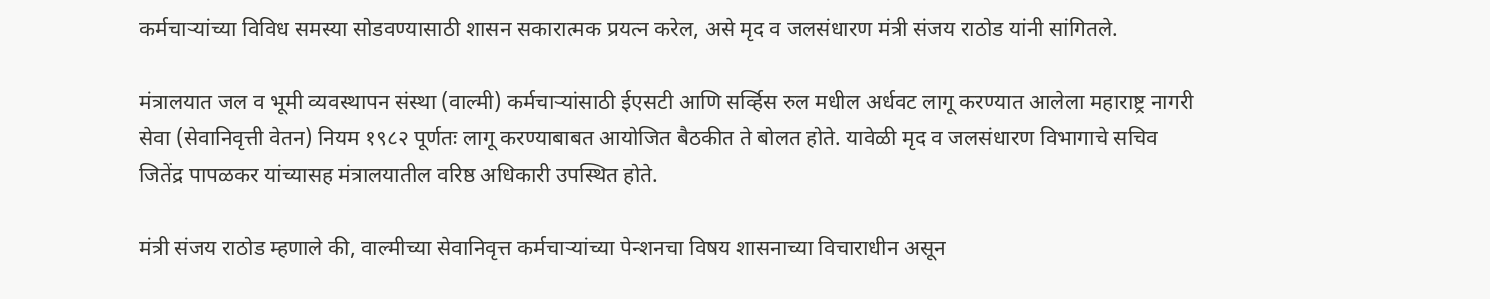कर्मचाऱ्यांच्या विविध समस्या सोडवण्यासाठी शासन सकारात्मक प्रयत्न करेल, असे मृद व जलसंधारण मंत्री संजय राठोड यांनी सांगितले.

मंत्रालयात जल व भूमी व्यवस्थापन संस्था (वाल्मी) कर्मचाऱ्यांसाठी ईएसटी आणि सर्व्हिस रुल मधील अर्धवट लागू करण्यात आलेला महाराष्ट्र नागरी सेवा (सेवानिवृत्ती वेतन) नियम १९८२ पूर्णतः लागू करण्याबाबत आयोजित बैठकीत ते बोलत होते. यावेळी मृद व जलसंधारण विभागाचे सचिव जितेंद्र पापळकर यांच्यासह मंत्रालयातील वरिष्ठ अधिकारी उपस्थित होते.

मंत्री संजय राठोड म्हणाले की, वाल्मीच्या सेवानिवृत्त कर्मचाऱ्यांच्या पेन्शनचा विषय शासनाच्या विचाराधीन असून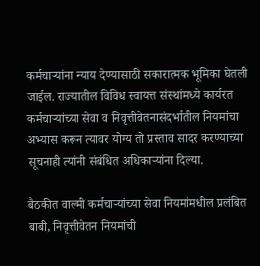कर्मचाऱ्यांना न्याय देण्यासाठी सकारात्मक भूमिका घेतली जाईल. राज्यातील विविध स्वायत्त संस्थांमध्ये कार्यरत कर्मचाऱ्यांच्या सेवा व निवृत्तीवेतनासंदर्भातील नियमांचा अभ्यास करून त्यावर योग्य तो प्रस्ताव सादर करण्याच्या सूचनाही त्यांनी संबंधित अधिकाऱ्यांना दिल्या.

बैठकीत वाल्मी कर्मचाऱ्यांच्या सेवा नियमांमधील प्रलंबित बाबी, निवृत्तीवेतन नियमांची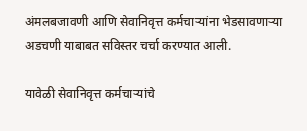अंमलबजावणी आणि सेवानिवृत्त कर्मचाऱ्यांना भेडसावणाऱ्या अडचणी याबाबत सविस्तर चर्चा करण्यात आली.

यावेळी सेवानिवृत्त कर्मचाऱ्यांचे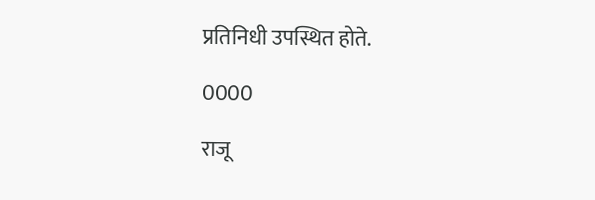प्रतिनिधी उपस्थित होते.

0000

राजू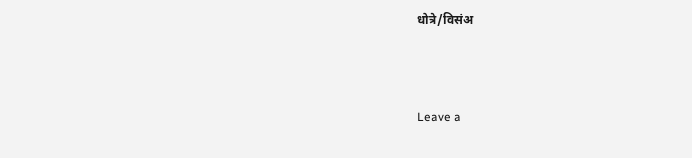धोत्रे/विसंअ



Leave a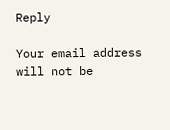Reply

Your email address will not be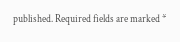published. Required fields are marked *